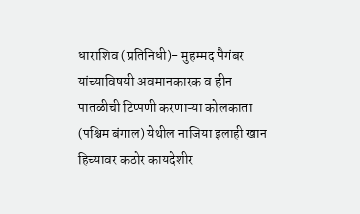धाराशिव (प्रतिनिधी)- मुहम्मद पैगंबर यांच्याविषयी अवमानकारक व हीन पातळीची टिप्पणी करणाऱ्या कोलकाता (पश्चिम बंगाल) येथील नाजिया इलाही खान हिच्यावर कठोर कायदेशीर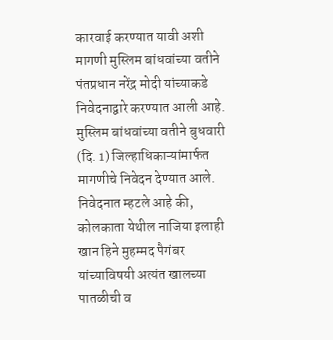कारवाई करण्यात यावी अशी मागणी मुस्लिम बांधवांच्या वतीने पंतप्रधान नरेंद्र मोदी यांच्याकडे निवेदनाद्वारे करण्यात आली आहे.
मुस्लिम बांधवांच्या वतीने बुधवारी (दि. 1) जिल्हाधिकाऱ्यांमार्फत मागणीचे निवेदन देण्यात आले. निवेदनात म्हटले आहे की, कोलकाता येथील नाजिया इलाही खान हिने मुहम्मद पैगंबर यांच्याविषयी अत्यंत खालच्या पातळीची व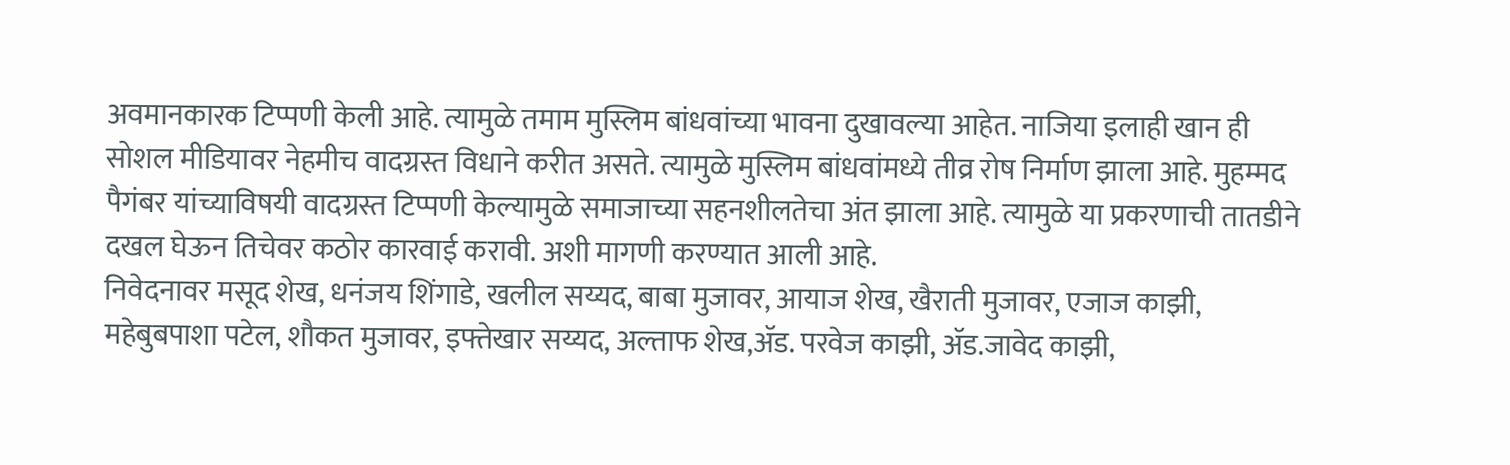अवमानकारक टिप्पणी केली आहे. त्यामुळे तमाम मुस्लिम बांधवांच्या भावना दुखावल्या आहेत. नाजिया इलाही खान ही सोशल मीडियावर नेहमीच वादग्रस्त विधाने करीत असते. त्यामुळे मुस्लिम बांधवांमध्ये तीव्र रोष निर्माण झाला आहे. मुहम्मद पैगंबर यांच्याविषयी वादग्रस्त टिप्पणी केल्यामुळे समाजाच्या सहनशीलतेचा अंत झाला आहे. त्यामुळे या प्रकरणाची तातडीने दखल घेऊन तिचेवर कठोर कारवाई करावी. अशी मागणी करण्यात आली आहे.
निवेदनावर मसूद शेख, धनंजय शिंगाडे, खलील सय्यद, बाबा मुजावर, आयाज शेख, खैराती मुजावर, एजाज काझी, महेबुबपाशा पटेल, शौकत मुजावर, इफ्तेखार सय्यद, अल्ताफ शेख,ॲड. परवेज काझी, ॲड.जावेद काझी,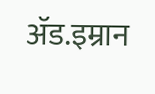ॲड.इम्रान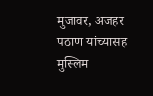मुजावर, अजहर पठाण यांच्यासह मुस्लिम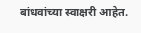बांधवांच्या स्वाक्षरी आहेत.